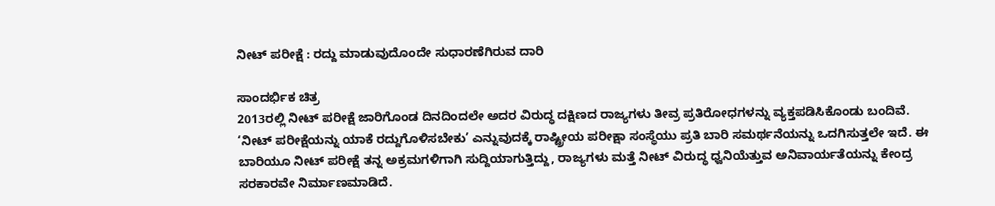ನೀಟ್ ಪರೀಕ್ಷೆ : ರದ್ದು ಮಾಡುವುದೊಂದೇ ಸುಧಾರಣೆಗಿರುವ ದಾರಿ

ಸಾಂದರ್ಭಿಕ ಚಿತ್ರ
2013ರಲ್ಲಿ ನೀಟ್ ಪರೀಕ್ಷೆ ಜಾರಿಗೊಂಡ ದಿನದಿಂದಲೇ ಅದರ ವಿರುದ್ಧ ದಕ್ಷಿಣದ ರಾಜ್ಯಗಳು ತೀವ್ರ ಪ್ರತಿರೋಧಗಳನ್ನು ವ್ಯಕ್ತಪಡಿಸಿಕೊಂಡು ಬಂದಿವೆ. ‘ನೀಟ್ ಪರೀಕ್ಷೆಯನ್ನು ಯಾಕೆ ರದ್ದುಗೊಳಿಸಬೇಕು’ ಎನ್ನುವುದಕ್ಕೆ ರಾಷ್ಟ್ರೀಯ ಪರೀಕ್ಷಾ ಸಂಸ್ಥೆಯು ಪ್ರತಿ ಬಾರಿ ಸಮರ್ಥನೆಯನ್ನು ಒದಗಿಸುತ್ತಲೇ ಇದೆ. ಈ ಬಾರಿಯೂ ನೀಟ್ ಪರೀಕ್ಷೆ ತನ್ನ ಅಕ್ರಮಗಳಿಗಾಗಿ ಸುದ್ದಿಯಾಗುತ್ತಿದ್ದು, ರಾಜ್ಯಗಳು ಮತ್ತೆ ನೀಟ್ ವಿರುದ್ಧ ಧ್ವನಿಯೆತ್ತುವ ಅನಿವಾರ್ಯತೆಯನ್ನು ಕೇಂದ್ರ ಸರಕಾರವೇ ನಿರ್ಮಾಣಮಾಡಿದೆ.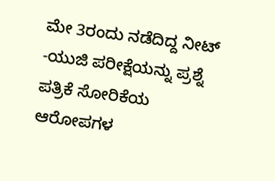ಮೇ 3ರಂದು ನಡೆದಿದ್ದ ನೀಟ್ -ಯುಜಿ ಪರೀಕ್ಷೆಯನ್ನು ಪ್ರಶ್ನೆ ಪತ್ರಿಕೆ ಸೋರಿಕೆಯ ಆರೋಪಗಳ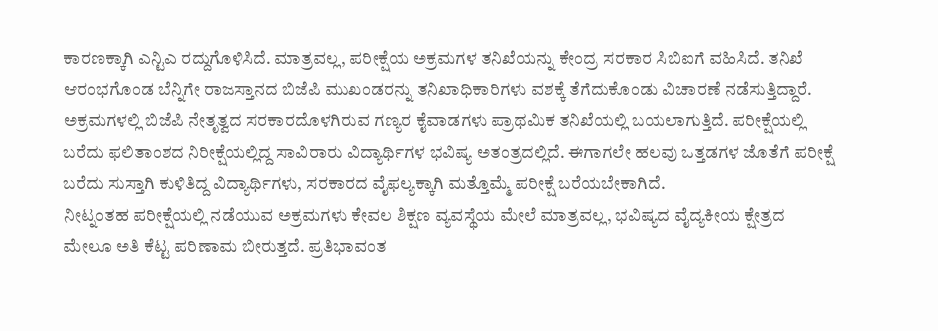ಕಾರಣಕ್ಕಾಗಿ ಎನ್ಟಿಎ ರದ್ದುಗೊಳಿಸಿದೆ. ಮಾತ್ರವಲ್ಲ, ಪರೀಕ್ಷೆಯ ಅಕ್ರಮಗಳ ತನಿಖೆಯನ್ನು ಕೇಂದ್ರ ಸರಕಾರ ಸಿಬಿಐಗೆ ವಹಿಸಿದೆ. ತನಿಖೆ ಆರಂಭಗೊಂಡ ಬೆನ್ನಿಗೇ ರಾಜಸ್ತಾನದ ಬಿಜೆಪಿ ಮುಖಂಡರನ್ನು ತನಿಖಾಧಿಕಾರಿಗಳು ವಶಕ್ಕೆ ತೆಗೆದುಕೊಂಡು ವಿಚಾರಣೆ ನಡೆಸುತ್ತಿದ್ದಾರೆ. ಅಕ್ರಮಗಳಲ್ಲಿ ಬಿಜೆಪಿ ನೇತೃತ್ವದ ಸರಕಾರದೊಳಗಿರುವ ಗಣ್ಯರ ಕೈವಾಡಗಳು ಪ್ರಾಥಮಿಕ ತನಿಖೆಯಲ್ಲಿ ಬಯಲಾಗುತ್ತಿದೆ. ಪರೀಕ್ಷೆಯಲ್ಲಿ ಬರೆದು ಫಲಿತಾಂಶದ ನಿರೀಕ್ಷೆಯಲ್ಲಿದ್ದ ಸಾವಿರಾರು ವಿದ್ಯಾರ್ಥಿಗಳ ಭವಿಷ್ಯ ಅತಂತ್ರದಲ್ಲಿದೆ. ಈಗಾಗಲೇ ಹಲವು ಒತ್ತಡಗಳ ಜೊತೆಗೆ ಪರೀಕ್ಷೆ ಬರೆದು ಸುಸ್ತಾಗಿ ಕುಳಿತಿದ್ದ ವಿದ್ಯಾರ್ಥಿಗಳು, ಸರಕಾರದ ವೈಫಲ್ಯಕ್ಕಾಗಿ ಮತ್ತೊಮ್ಮೆ ಪರೀಕ್ಷೆ ಬರೆಯಬೇಕಾಗಿದೆ.
ನೀಟ್ನಂತಹ ಪರೀಕ್ಷೆಯಲ್ಲಿ ನಡೆಯುವ ಅಕ್ರಮಗಳು ಕೇವಲ ಶಿಕ್ಷಣ ವ್ಯವಸ್ಥೆಯ ಮೇಲೆ ಮಾತ್ರವಲ್ಲ, ಭವಿಷ್ಯದ ವೈದ್ಯಕೀಯ ಕ್ಷೇತ್ರದ ಮೇಲೂ ಅತಿ ಕೆಟ್ಟ ಪರಿಣಾಮ ಬೀರುತ್ತದೆ. ಪ್ರತಿಭಾವಂತ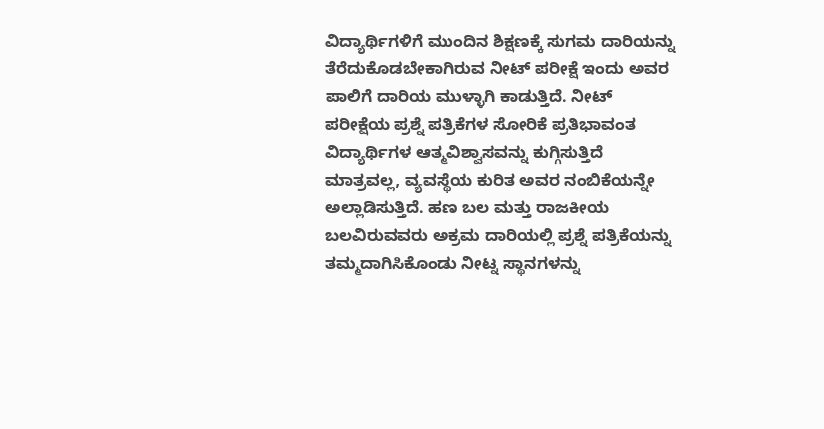ವಿದ್ಯಾರ್ಥಿಗಳಿಗೆ ಮುಂದಿನ ಶಿಕ್ಷಣಕ್ಕೆ ಸುಗಮ ದಾರಿಯನ್ನು ತೆರೆದುಕೊಡಬೇಕಾಗಿರುವ ನೀಟ್ ಪರೀಕ್ಷೆ ಇಂದು ಅವರ ಪಾಲಿಗೆ ದಾರಿಯ ಮುಳ್ಳಾಗಿ ಕಾಡುತ್ತಿದೆ. ನೀಟ್ ಪರೀಕ್ಷೆಯ ಪ್ರಶ್ನೆ ಪತ್ರಿಕೆಗಳ ಸೋರಿಕೆ ಪ್ರತಿಭಾವಂತ ವಿದ್ಯಾರ್ಥಿಗಳ ಆತ್ಮವಿಶ್ವಾಸವನ್ನು ಕುಗ್ಗಿಸುತ್ತಿದೆ ಮಾತ್ರವಲ್ಲ, ವ್ಯವಸ್ಥೆಯ ಕುರಿತ ಅವರ ನಂಬಿಕೆಯನ್ನೇ ಅಲ್ಲಾಡಿಸುತ್ತಿದೆ. ಹಣ ಬಲ ಮತ್ತು ರಾಜಕೀಯ ಬಲವಿರುವವರು ಅಕ್ರಮ ದಾರಿಯಲ್ಲಿ ಪ್ರಶ್ನೆ ಪತ್ರಿಕೆಯನ್ನು ತಮ್ಮದಾಗಿಸಿಕೊಂಡು ನೀಟ್ನ ಸ್ಥಾನಗಳನ್ನು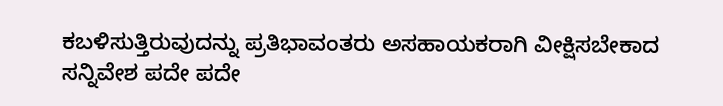ಕಬಳಿಸುತ್ತಿರುವುದನ್ನು ಪ್ರತಿಭಾವಂತರು ಅಸಹಾಯಕರಾಗಿ ವೀಕ್ಷಿಸಬೇಕಾದ ಸನ್ನಿವೇಶ ಪದೇ ಪದೇ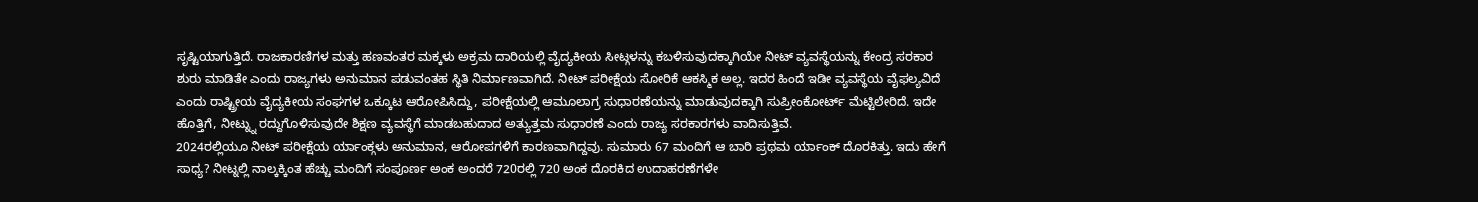ಸೃಷ್ಟಿಯಾಗುತ್ತಿದೆ. ರಾಜಕಾರಣಿಗಳ ಮತ್ತು ಹಣವಂತರ ಮಕ್ಕಳು ಅಕ್ರಮ ದಾರಿಯಲ್ಲಿ ವೈದ್ಯಕೀಯ ಸೀಟ್ಗಳನ್ನು ಕಬಳಿಸುವುದಕ್ಕಾಗಿಯೇ ನೀಟ್ ವ್ಯವಸ್ಥೆಯನ್ನು ಕೇಂದ್ರ ಸರಕಾರ ಶುರು ಮಾಡಿತೇ ಎಂದು ರಾಜ್ಯಗಳು ಅನುಮಾನ ಪಡುವಂತಹ ಸ್ಥಿತಿ ನಿರ್ಮಾಣವಾಗಿದೆ. ನೀಟ್ ಪರೀಕ್ಷೆಯ ಸೋರಿಕೆ ಆಕಸ್ಮಿಕ ಅಲ್ಲ. ಇದರ ಹಿಂದೆ ಇಡೀ ವ್ಯವಸ್ಥೆಯ ವೈಫಲ್ಯವಿದೆ ಎಂದು ರಾಷ್ಟ್ರೀಯ ವೈದ್ಯಕೀಯ ಸಂಘಗಳ ಒಕ್ಕೂಟ ಆರೋಪಿಸಿದ್ದು, ಪರೀಕ್ಷೆಯಲ್ಲಿ ಆಮೂಲಾಗ್ರ ಸುಧಾರಣೆಯನ್ನು ಮಾಡುವುದಕ್ಕಾಗಿ ಸುಪ್ರೀಂಕೋರ್ಟ್ ಮೆಟ್ಟಿಲೇರಿದೆ. ಇದೇ ಹೊತ್ತಿಗೆ, ನೀಟ್ನ್ನು ರದ್ದುಗೊಳಿಸುವುದೇ ಶಿಕ್ಷಣ ವ್ಯವಸ್ಥೆಗೆ ಮಾಡಬಹುದಾದ ಅತ್ಯುತ್ತಮ ಸುಧಾರಣೆ ಎಂದು ರಾಜ್ಯ ಸರಕಾರಗಳು ವಾದಿಸುತ್ತಿವೆ.
2024ರಲ್ಲಿಯೂ ನೀಟ್ ಪರೀಕ್ಷೆಯ ರ್ಯಾಂಕ್ಗಳು ಅನುಮಾನ, ಆರೋಪಗಳಿಗೆ ಕಾರಣವಾಗಿದ್ದವು. ಸುಮಾರು 67 ಮಂದಿಗೆ ಆ ಬಾರಿ ಪ್ರಥಮ ರ್ಯಾಂಕ್ ದೊರಕಿತ್ತು. ಇದು ಹೇಗೆ ಸಾಧ್ಯ? ನೀಟ್ನಲ್ಲಿ ನಾಲ್ಕಕ್ಕಿಂತ ಹೆಚ್ಚು ಮಂದಿಗೆ ಸಂಪೂರ್ಣ ಅಂಕ ಅಂದರೆ 720ರಲ್ಲಿ 720 ಅಂಕ ದೊರಕಿದ ಉದಾಹರಣೆಗಳೇ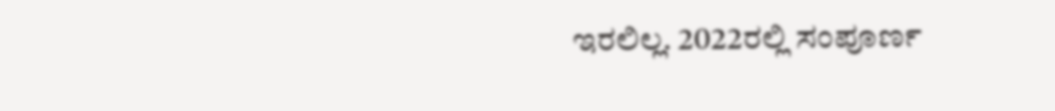ಇರಲಿಲ್ಲ. 2022ರಲ್ಲಿ ಸಂಪೂರ್ಣ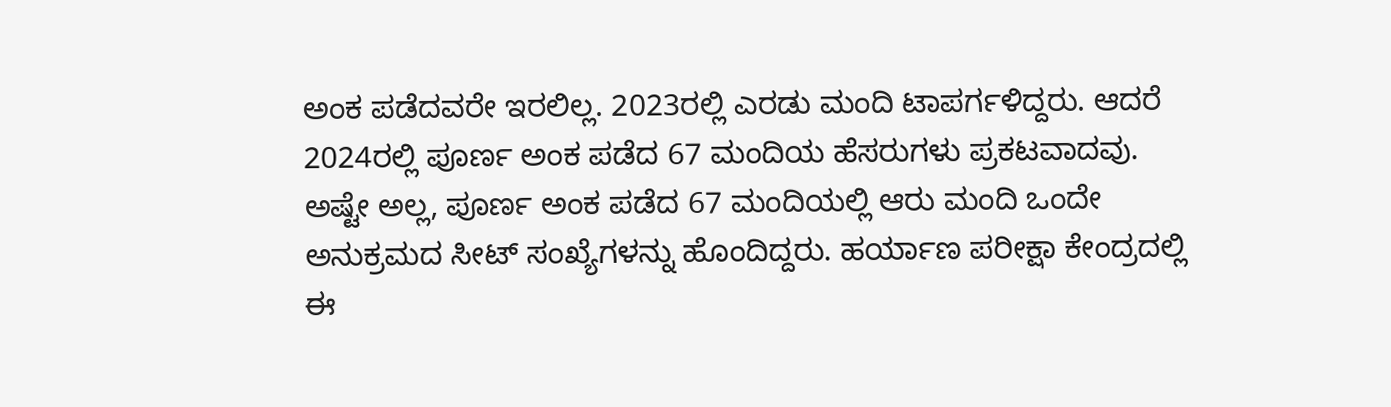ಅಂಕ ಪಡೆದವರೇ ಇರಲಿಲ್ಲ. 2023ರಲ್ಲಿ ಎರಡು ಮಂದಿ ಟಾಪರ್ಗಳಿದ್ದರು. ಆದರೆ 2024ರಲ್ಲಿ ಪೂರ್ಣ ಅಂಕ ಪಡೆದ 67 ಮಂದಿಯ ಹೆಸರುಗಳು ಪ್ರಕಟವಾದವು. ಅಷ್ಟೇ ಅಲ್ಲ, ಪೂರ್ಣ ಅಂಕ ಪಡೆದ 67 ಮಂದಿಯಲ್ಲಿ ಆರು ಮಂದಿ ಒಂದೇ ಅನುಕ್ರಮದ ಸೀಟ್ ಸಂಖ್ಯೆಗಳನ್ನು ಹೊಂದಿದ್ದರು. ಹರ್ಯಾಣ ಪರೀಕ್ಷಾ ಕೇಂದ್ರದಲ್ಲಿ ಈ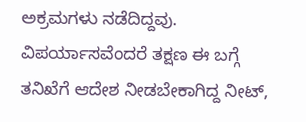ಅಕ್ರಮಗಳು ನಡೆದಿದ್ದವು. ವಿಪರ್ಯಾಸವೆಂದರೆ ತಕ್ಷಣ ಈ ಬಗ್ಗೆ ತನಿಖೆಗೆ ಆದೇಶ ನೀಡಬೇಕಾಗಿದ್ದ ನೀಟ್,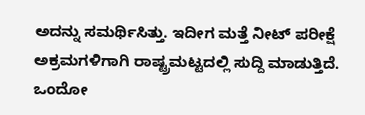ಅದನ್ನು ಸಮರ್ಥಿಸಿತ್ತು. ಇದೀಗ ಮತ್ತೆ ನೀಟ್ ಪರೀಕ್ಷೆ ಅಕ್ರಮಗಳಿಗಾಗಿ ರಾಷ್ಟ್ರಮಟ್ಟದಲ್ಲಿ ಸುದ್ದಿ ಮಾಡುತ್ತಿದೆ. ಒಂದೋ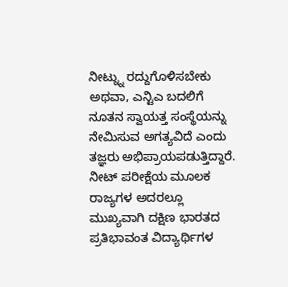ನೀಟ್ನ್ನು ರದ್ದುಗೊಳಿಸಬೇಕು ಅಥವಾ, ಎನ್ಟಿಎ ಬದಲಿಗೆ ನೂತನ ಸ್ವಾಯತ್ತ ಸಂಸ್ಥೆಯನ್ನು ನೇಮಿಸುವ ಅಗತ್ಯವಿದೆ ಎಂದು ತಜ್ಞರು ಅಭಿಪ್ರಾಯಪಡುತ್ತಿದ್ದಾರೆ.
ನೀಟ್ ಪರೀಕ್ಷೆಯ ಮೂಲಕ ರಾಜ್ಯಗಳ ಅದರಲ್ಲೂ ಮುಖ್ಯವಾಗಿ ದಕ್ಷಿಣ ಭಾರತದ ಪ್ರತಿಭಾವಂತ ವಿದ್ಯಾರ್ಥಿಗಳ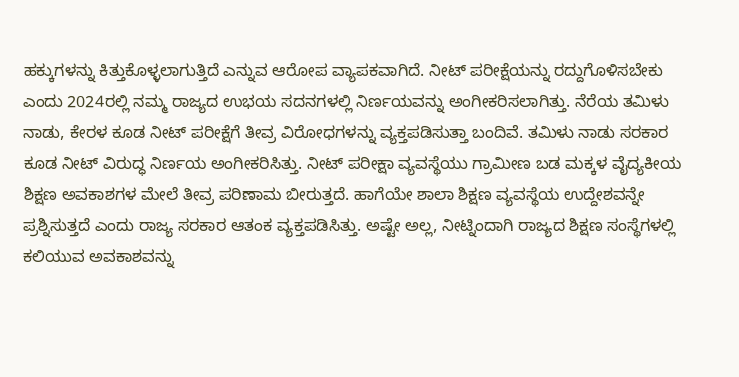ಹಕ್ಕುಗಳನ್ನು ಕಿತ್ತುಕೊಳ್ಳಲಾಗುತ್ತಿದೆ ಎನ್ನುವ ಆರೋಪ ವ್ಯಾಪಕವಾಗಿದೆ. ನೀಟ್ ಪರೀಕ್ಷೆಯನ್ನು ರದ್ದುಗೊಳಿಸಬೇಕು ಎಂದು 2024ರಲ್ಲಿ ನಮ್ಮ ರಾಜ್ಯದ ಉಭಯ ಸದನಗಳಲ್ಲಿ ನಿರ್ಣಯವನ್ನು ಅಂಗೀಕರಿಸಲಾಗಿತ್ತು. ನೆರೆಯ ತಮಿಳು ನಾಡು, ಕೇರಳ ಕೂಡ ನೀಟ್ ಪರೀಕ್ಷೆಗೆ ತೀವ್ರ ವಿರೋಧಗಳನ್ನು ವ್ಯಕ್ತಪಡಿಸುತ್ತಾ ಬಂದಿವೆ. ತಮಿಳು ನಾಡು ಸರಕಾರ ಕೂಡ ನೀಟ್ ವಿರುದ್ಧ ನಿರ್ಣಯ ಅಂಗೀಕರಿಸಿತ್ತು. ನೀಟ್ ಪರೀಕ್ಷಾ ವ್ಯವಸ್ಥೆಯು ಗ್ರಾಮೀಣ ಬಡ ಮಕ್ಕಳ ವೈದ್ಯಕೀಯ ಶಿಕ್ಷಣ ಅವಕಾಶಗಳ ಮೇಲೆ ತೀವ್ರ ಪರಿಣಾಮ ಬೀರುತ್ತದೆ. ಹಾಗೆಯೇ ಶಾಲಾ ಶಿಕ್ಷಣ ವ್ಯವಸ್ಥೆಯ ಉದ್ದೇಶವನ್ನೇ ಪ್ರಶ್ನಿಸುತ್ತದೆ ಎಂದು ರಾಜ್ಯ ಸರಕಾರ ಆತಂಕ ವ್ಯಕ್ತಪಡಿಸಿತ್ತು. ಅಷ್ಟೇ ಅಲ್ಲ, ನೀಟ್ನಿಂದಾಗಿ ರಾಜ್ಯದ ಶಿಕ್ಷಣ ಸಂಸ್ಥೆಗಳಲ್ಲಿ ಕಲಿಯುವ ಅವಕಾಶವನ್ನು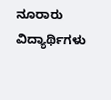ನೂರಾರು ವಿದ್ಯಾರ್ಥಿಗಳು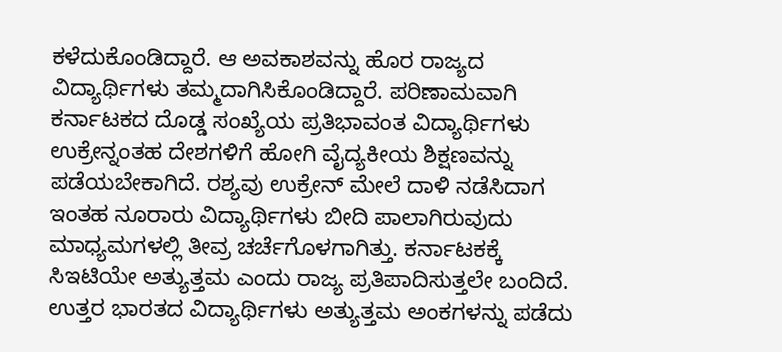ಕಳೆದುಕೊಂಡಿದ್ದಾರೆ. ಆ ಅವಕಾಶವನ್ನು ಹೊರ ರಾಜ್ಯದ ವಿದ್ಯಾರ್ಥಿಗಳು ತಮ್ಮದಾಗಿಸಿಕೊಂಡಿದ್ದಾರೆ. ಪರಿಣಾಮವಾಗಿ ಕರ್ನಾಟಕದ ದೊಡ್ಡ ಸಂಖ್ಯೆಯ ಪ್ರತಿಭಾವಂತ ವಿದ್ಯಾರ್ಥಿಗಳು ಉಕ್ರೇನ್ನಂತಹ ದೇಶಗಳಿಗೆ ಹೋಗಿ ವೈದ್ಯಕೀಯ ಶಿಕ್ಷಣವನ್ನು ಪಡೆಯಬೇಕಾಗಿದೆ. ರಶ್ಯವು ಉಕ್ರೇನ್ ಮೇಲೆ ದಾಳಿ ನಡೆಸಿದಾಗ ಇಂತಹ ನೂರಾರು ವಿದ್ಯಾರ್ಥಿಗಳು ಬೀದಿ ಪಾಲಾಗಿರುವುದು ಮಾಧ್ಯಮಗಳಲ್ಲಿ ತೀವ್ರ ಚರ್ಚೆಗೊಳಗಾಗಿತ್ತು. ಕರ್ನಾಟಕಕ್ಕೆ ಸಿಇಟಿಯೇ ಅತ್ಯುತ್ತಮ ಎಂದು ರಾಜ್ಯ ಪ್ರತಿಪಾದಿಸುತ್ತಲೇ ಬಂದಿದೆ.
ಉತ್ತರ ಭಾರತದ ವಿದ್ಯಾರ್ಥಿಗಳು ಅತ್ಯುತ್ತಮ ಅಂಕಗಳನ್ನು ಪಡೆದು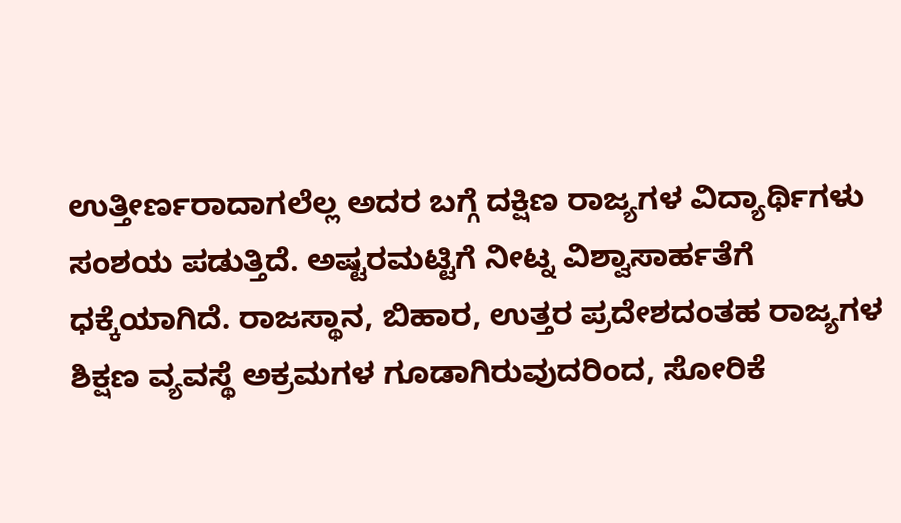ಉತ್ತೀರ್ಣರಾದಾಗಲೆಲ್ಲ ಅದರ ಬಗ್ಗೆ ದಕ್ಷಿಣ ರಾಜ್ಯಗಳ ವಿದ್ಯಾರ್ಥಿಗಳು ಸಂಶಯ ಪಡುತ್ತಿದೆ. ಅಷ್ಟರಮಟ್ಟಿಗೆ ನೀಟ್ನ ವಿಶ್ವಾಸಾರ್ಹತೆಗೆ ಧಕ್ಕೆಯಾಗಿದೆ. ರಾಜಸ್ಥಾನ, ಬಿಹಾರ, ಉತ್ತರ ಪ್ರದೇಶದಂತಹ ರಾಜ್ಯಗಳ ಶಿಕ್ಷಣ ವ್ಯವಸ್ಥೆ ಅಕ್ರಮಗಳ ಗೂಡಾಗಿರುವುದರಿಂದ, ಸೋರಿಕೆ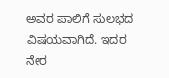ಅವರ ಪಾಲಿಗೆ ಸುಲಭದ ವಿಷಯವಾಗಿದೆ. ಇದರ ನೇರ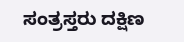ಸಂತ್ರಸ್ತರು ದಕ್ಷಿಣ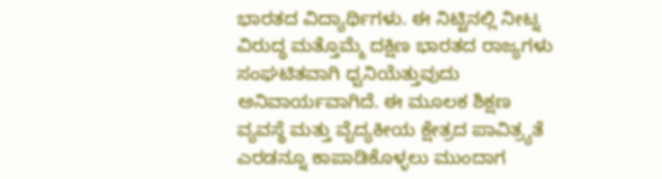ಭಾರತದ ವಿದ್ಯಾರ್ಥಿಗಳು. ಈ ನಿಟ್ಟಿನಲ್ಲಿ ನೀಟ್ನ ವಿರುದ್ಧ ಮತ್ತೊಮ್ಮೆ ದಕ್ಷಿಣ ಭಾರತದ ರಾಜ್ಯಗಳು ಸಂಘಟಿತವಾಗಿ ಧ್ವನಿಯೆತ್ತುವುದು ಅನಿವಾರ್ಯವಾಗಿದೆ. ಈ ಮೂಲಕ ಶಿಕ್ಷಣ ವ್ಯವಸ್ಥೆ ಮತ್ತು ವೈದ್ಯಕೀಯ ಕ್ಷೇತ್ರದ ಪಾವಿತ್ರ್ಯತೆ ಎರಡನ್ನೂ ಕಾಪಾಡಿಕೊಳ್ಳಲು ಮುಂದಾಗ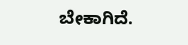ಬೇಕಾಗಿದೆ.